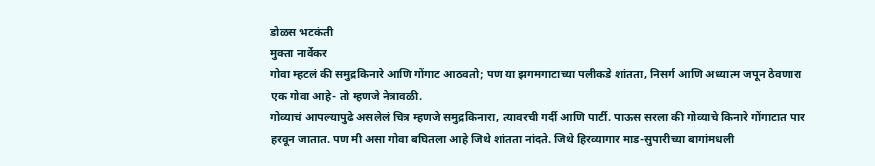डोळस भटकंती
मुक्ता नार्वेकर
गोवा म्हटलं की समुद्रकिनारे आणि गोंगाट आठवतो; पण या झगमगाटाच्या पलीकडे शांतता, निसर्ग आणि अध्यात्म जपून ठेवणारा एक गोवा आहे- तो म्हणजे नेत्रावळी.
गोव्याचं आपल्यापुढे असलेलं चित्र म्हणजे समुद्रकिनारा, त्यावरची गर्दी आणि पार्टी. पाऊस सरला की गोव्याचे किनारे गोंगाटात पार हरवून जातात. पण मी असा गोवा बघितला आहे जिथे शांतता नांदते. जिथे हिरव्यागार माड-सुपारीच्या बागांमधली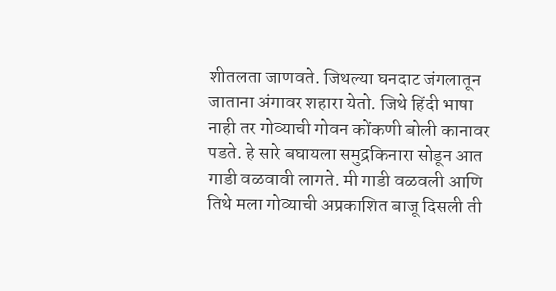शीतलता जाणवते. जिथल्या घनदाट जंगलातून जाताना अंगावर शहारा येतो. जिथे हिंदी भाषा नाही तर गोव्याची गोवन कोंकणी बोली कानावर पडते. हे सारे बघायला समुद्रकिनारा सोडून आत गाडी वळवावी लागते. मी गाडी वळवली आणि तिथे मला गोव्याची अप्रकाशित बाजू दिसली ती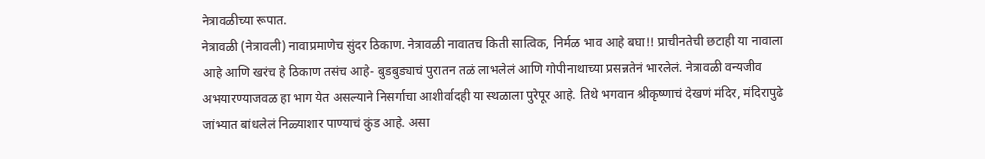नेत्रावळीच्या रूपात.
नेत्रावळी (नेत्रावली) नावाप्रमाणेच सुंदर ठिकाण. नेत्रावळी नावातच किती सात्विक, निर्मळ भाव आहे बघा!! प्राचीनतेची छटाही या नावाला आहे आणि खरंच हे ठिकाण तसंच आहे- बुडबुड्याचं पुरातन तळं लाभलेलं आणि गोपीनाथाच्या प्रसन्नतेनं भारलेलं. नेत्रावळी वन्यजीव अभयारण्याजवळ हा भाग येत असल्याने निसर्गाचा आशीर्वादही या स्थळाला पुरेपूर आहे. तिथे भगवान श्रीकृष्णाचं देखणं मंदिर, मंदिरापुढे जांभ्यात बांधलेलं निळ्याशार पाण्याचं कुंड आहे. असा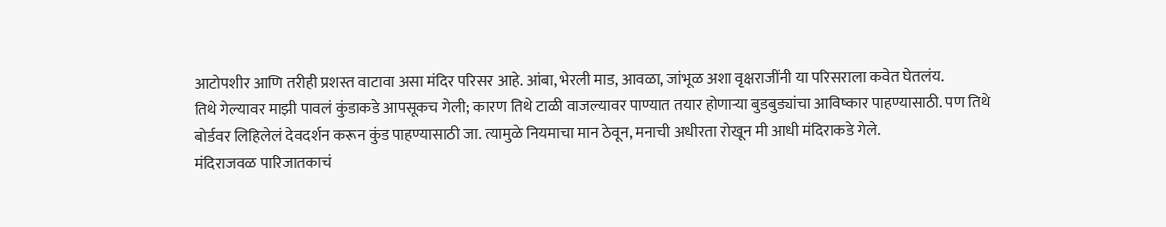आटोपशीर आणि तरीही प्रशस्त वाटावा असा मंदिर परिसर आहे. आंबा, भेरली माड, आवळा, जांभूळ अशा वृक्षराजींनी या परिसराला कवेत घेतलंय.
तिथे गेल्यावर माझी पावलं कुंडाकडे आपसूकच गेली; कारण तिथे टाळी वाजल्यावर पाण्यात तयार होणाऱ्या बुडबुड्यांचा आविष्कार पाहण्यासाठी. पण तिथे बोर्डवर लिहिलेलं देवदर्शन करून कुंड पाहण्यासाठी जा. त्यामुळे नियमाचा मान ठेवून, मनाची अधीरता रोखून मी आधी मंदिराकडे गेले.
मंदिराजवळ पारिजातकाचं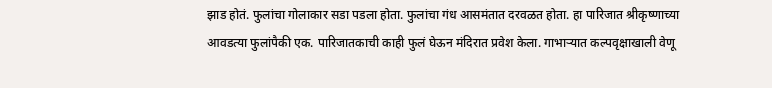झाड होतं. फुलांचा गोलाकार सडा पडला होता. फुलांचा गंध आसमंतात दरवळत होता. हा पारिजात श्रीकृष्णाच्या आवडत्या फुलांपैकी एक. पारिजातकाची काही फुलं घेऊन मंदिरात प्रवेश केला. गाभाऱ्यात कल्पवृक्षाखाली वेणू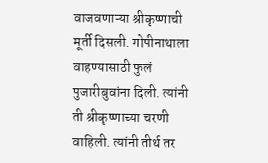वाजवणाऱ्या श्रीकृष्णाची मूर्ती दिसली. गोपीनाथाला वाहण्यासाठी फुलं पुजारीबुवांना दिली. त्यांनी ती श्रीकृष्णाच्या चरणी वाहिली. त्यांनी तीर्थ तर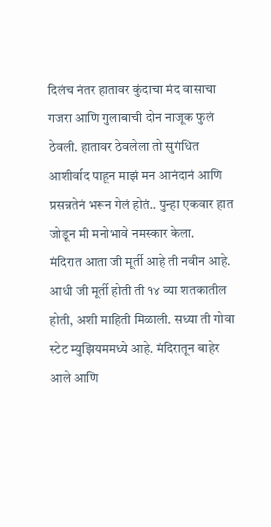दिलंच नंतर हातावर कुंदाचा मंद वासाचा गजरा आणि गुलाबाची दोन नाजूक फुलं ठेवली. हातावर ठेवलेला तो सुगंधित आशीर्वाद पाहून माझं मन आनंदानं आणि प्रसन्नतेनं भरून गेलं होतं.. पुन्हा एकवार हात जोडून मी मनोभावे नमस्कार केला.
मंदिरात आता जी मूर्ती आहे ती नवीन आहे. आधी जी मूर्ती होती ती १४ व्या शतकातील होती, अशी माहिती मिळाली. सध्या ती गोवा स्टेट म्युझियममध्ये आहे. मंदिरातून बाहेर आले आणि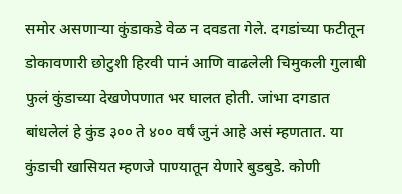समोर असणाऱ्या कुंडाकडे वेळ न दवडता गेले. दगडांच्या फटीतून डोकावणारी छोटुशी हिरवी पानं आणि वाढलेली चिमुकली गुलाबी फुलं कुंडाच्या देखणेपणात भर घालत होती. जांभा दगडात बांधलेलं हे कुंड ३०० ते ४०० वर्षं जुनं आहे असं म्हणतात. या कुंडाची खासियत म्हणजे पाण्यातून येणारे बुडबुडे. कोणी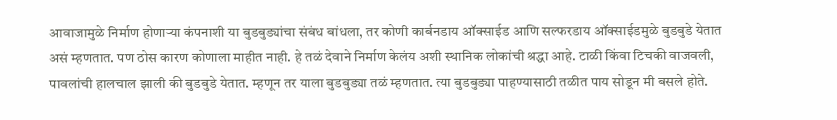आवाजामुळे निर्माण होणाऱ्या कंपनाशी या बुडबुड्यांचा संबंध बांधला, तर कोणी कार्बनडाय ऑक्साईड आणि सल्फरडाय ऑक्साईडमुळे बुडबुडे येतात असं म्हणतात. पण ठोस कारण कोणाला माहीत नाही. हे तळं देवाने निर्माण केलंय अशी स्थानिक लोकांची श्रद्धा आहे. टाळी किंवा टिचकी वाजवली, पावलांची हालचाल झाली की बुडबुडे येतात. म्हणून तर याला बुडबुड्या तळं म्हणतात. त्या बुडबुड्या पाहण्यासाठी तळीत पाय सोडून मी बसले होते.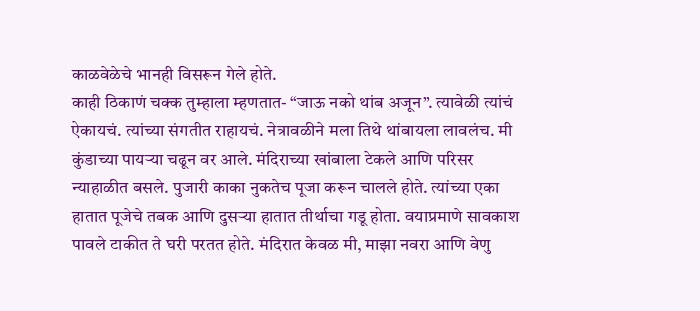काळवेळेचे भानही विसरून गेले होते.
काही ठिकाणं चक्क तुम्हाला म्हणतात- “जाऊ नको थांब अजून”. त्यावेळी त्यांचं ऐकायचं. त्यांच्या संगतीत राहायचं. नेत्रावळीने मला तिथे थांबायला लावलंच. मी कुंडाच्या पायऱ्या चढून वर आले. मंदिराच्या खांबाला टेकले आणि परिसर न्याहाळीत बसले. पुजारी काका नुकतेच पूजा करून चालले होते. त्यांच्या एका हातात पूजेचे तबक आणि दुसऱ्या हातात तीर्थाचा गडू होता. वयाप्रमाणे सावकाश पावले टाकीत ते घरी परतत होते. मंदिरात केवळ मी, माझा नवरा आणि वेणु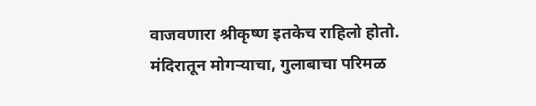वाजवणारा श्रीकृष्ण इतकेच राहिलो होतो. मंदिरातून मोगऱ्याचा, गुलाबाचा परिमळ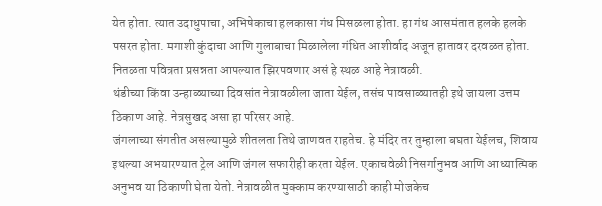येत होता. त्यात उदाधुपाचा, अभिषेकाचा हलकासा गंध मिसळला होता. हा गंध आसमंतात हलके हलके पसरत होता. मगाशी कुंदाचा आणि गुलाबाचा मिळालेला गंधित आशीर्वाद अजून हातावर दरवळत होता. नितळता पवित्रता प्रसन्नता आपल्यात झिरपवणार असं हे स्थळ आहे नेत्रावळी.
थंडीच्या किंवा उन्हाळ्याच्या दिवसांत नेत्रावळीला जाता येईल, तसंच पावसाळ्यातही इथे जायला उत्तम ठिकाण आहे. नेत्रसुखद असा हा परिसर आहे.
जंगलाच्या संगतीत असल्यामुळे शीतलता तिथे जाणवत राहतेच. हे मंदिर तर तुम्हाला बघता येईलच, शिवाय इथल्या अभयारण्यात ट्रेल आणि जंगल सफारीही करता येईल. एकाचवेळी निसर्गानुभव आणि आध्यात्मिक अनुभव या ठिकाणी घेता येतो. नेत्रावळीत मुक्काम करण्यासाठी काही मोजकेच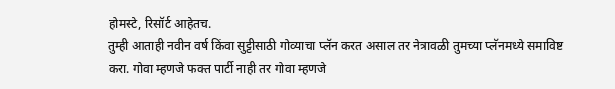होमस्टे, रिसॉर्ट आहेतच.
तुम्ही आताही नवीन वर्ष किंवा सुट्टीसाठी गोव्याचा प्लॅन करत असाल तर नेत्रावळी तुमच्या प्लॅनमध्ये समाविष्ट करा. गोवा म्हणजे फक्त पार्टी नाही तर गोवा म्हणजे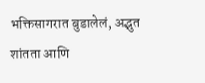भक्तिसागरात बुडालेलं, अद्भुत शांतता आणि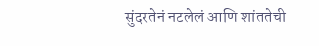सुंदरतेनं नटलेलं आणि शांततेची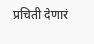प्रचिती देणारं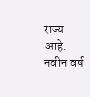राज्य आहे. नवीन वर्ष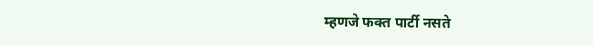म्हणजे फक्त पार्टी नसते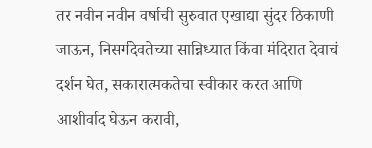तर नवीन नवीन वर्षाची सुरुवात एखाद्या सुंदर ठिकाणी जाऊन, निसर्गदेवतेच्या सान्निध्यात किंवा मंदिरात देवाचं दर्शन घेत, सकारात्मकतेचा स्वीकार करत आणि आशीर्वाद घेऊन करावी,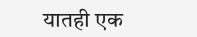यातही एक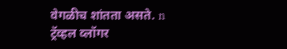वेगळीच शांतता असते. n
ट्रॅव्हल व्लॉगर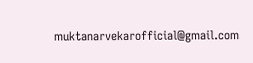muktanarvekarofficial@gmail.com